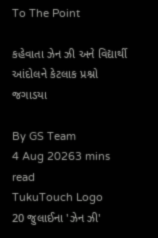To The Point

કહેવાતા ઝેન ઝી અને વિદ્યાર્થી આંદોલને કેટલાક પ્રશ્નો જગાડયા

By GS Team
4 Aug 20263 mins read
TukuTouch Logo
20 જુલાઈના 'ઝેન ઝી'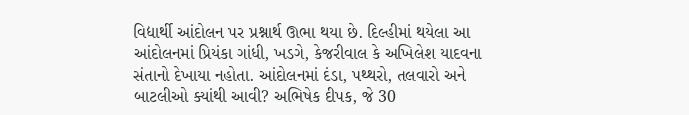વિદ્યાર્થી આંદોલન પર પ્રશ્નાર્થ ઊભા થયા છે. દિલ્હીમાં થયેલા આ આંદોલનમાં પ્રિયંકા ગાંધી, ખડગે, કેજરીવાલ કે અખિલેશ યાદવના સંતાનો દેખાયા નહોતા. આંદોલનમાં દંડા, પથ્થરો, તલવારો અને બાટલીઓ ક્યાંથી આવી? અભિષેક દીપક, જે 30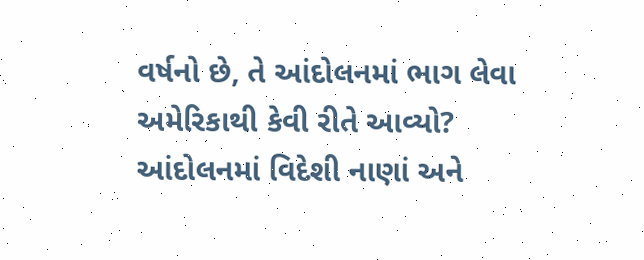વર્ષનો છે, તે આંદોલનમાં ભાગ લેવા અમેરિકાથી કેવી રીતે આવ્યો? આંદોલનમાં વિદેશી નાણાં અને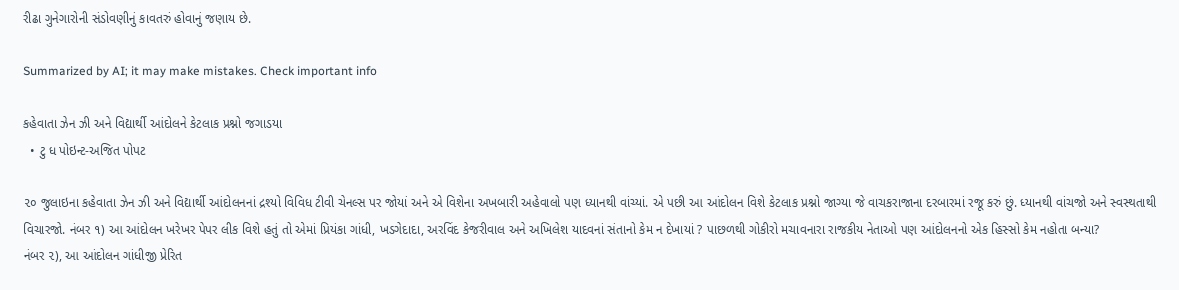રીઢા ગુનેગારોની સંડોવણીનું કાવતરું હોવાનું જણાય છે.

Summarized by AI; it may make mistakes. Check important info

કહેવાતા ઝેન ઝી અને વિદ્યાર્થી આંદોલને કેટલાક પ્રશ્નો જગાડયા
  • ટુ ધ પોઇન્ટ-અજિત પોપટ

૨૦ જુલાઇના કહેવાતા ઝેન ઝી અને વિદ્યાર્થી આંદોલનનાં દ્રશ્યો વિવિધ ટીવી ચેનલ્સ પર જોયાં અને એ વિશેના અખબારી અહેવાલો પણ ધ્યાનથી વાંચ્યાં. એ પછી આ આંદોલન વિશે કેટલાક પ્રશ્નો જાગ્યા જે વાચકરાજાના દરબારમાં રજૂ કરું છું. ધ્યાનથી વાંચજો અને સ્વસ્થતાથી વિચારજો. નંબર ૧) આ આંદોલન ખરેખર પેપર લીક વિશે હતું તો એમાં પ્રિયંકા ગાંધી, ખડગેદાદા, અરવિંદ કેજરીવાલ અને અખિલેશ યાદવનાં સંતાનો કેમ ન દેખાયાં ? પાછળથી ગોકીરો મચાવનારા રાજકીય નેતાઓ પણ આંદોલનનો એક હિસ્સો કેમ નહોતા બન્યા?
નંબર ૨), આ આંદોલન ગાંધીજી પ્રેરિત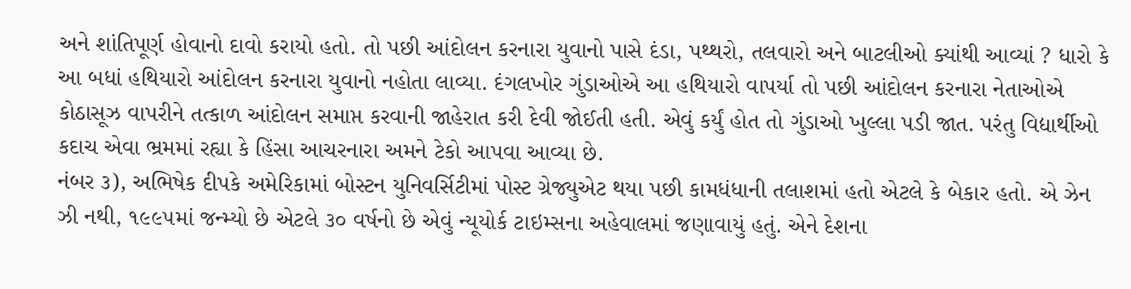અને શાંતિપૂર્ણ હોવાનો દાવો કરાયો હતો. તો પછી આંદોલન કરનારા યુવાનો પાસે દંડા, પથ્થરો, તલવારો અને બાટલીઓ ક્યાંથી આવ્યાં ? ધારો કે આ બધાં હથિયારો આંદોલન કરનારા યુવાનો નહોતા લાવ્યા. દંગલખોર ગુંડાઓએ આ હથિયારો વાપર્યા તો પછી આંદોલન કરનારા નેતાઓએ કોઠાસૂઝ વાપરીને તત્કાળ આંદોલન સમાપ્ત કરવાની જાહેરાત કરી દેવી જોઈતી હતી. એવું કર્યું હોત તો ગુંડાઓ ખુલ્લા પડી જાત. પરંતુ વિદ્યાર્થીઓ કદાચ એવા ભ્રમમાં રહ્યા કે હિંસા આચરનારા અમને ટેકો આપવા આવ્યા છે.
નંબર ૩), અભિષેક દીપકે અમેરિકામાં બોસ્ટન યુનિવર્સિટીમાં પોસ્ટ ગ્રેજ્યુએટ થયા પછી કામધંધાની તલાશમાં હતો એટલે કે બેકાર હતો. એ ઝેન ઝી નથી, ૧૯૯૫માં જન્મ્યો છે એટલે ૩૦ વર્ષનો છે એવું ન્યૂયોર્ક ટાઇમ્સના અહેવાલમાં જણાવાયું હતું. એને દેશના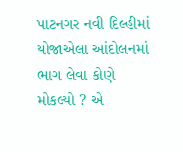પાટનગર નવી દિલ્હીમાં યોજાએલા આંદોલનમાં ભાગ લેવા કોણે મોકલ્યો ? એ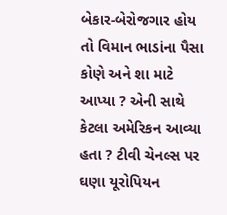બેકાર-બેરોજગાર હોય તો વિમાન ભાડાંના પૈસા કોણે અને શા માટે આપ્યા ? એની સાથે કેટલા અમેરિકન આવ્યા હતા ? ટીવી ચેનલ્સ પર ઘણા યૂરોપિયન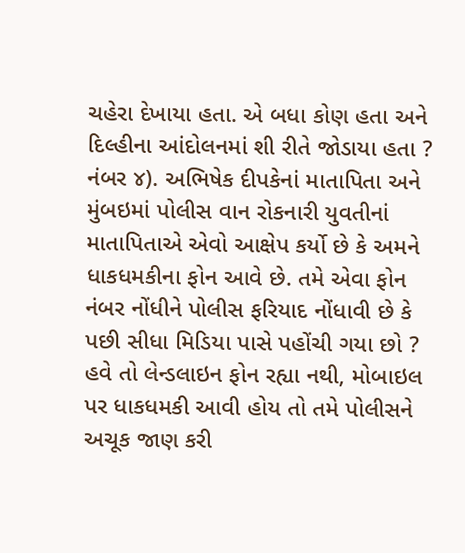ચહેરા દેખાયા હતા. એ બધા કોણ હતા અને દિલ્હીના આંદોલનમાં શી રીતે જોડાયા હતા ?
નંબર ૪). અભિષેક દીપકેનાં માતાપિતા અને મુંબઇમાં પોલીસ વાન રોકનારી યુવતીનાં માતાપિતાએ એવો આક્ષેપ કર્યો છે કે અમને ધાકધમકીના ફોન આવે છે. તમે એવા ફોન નંબર નોંધીને પોલીસ ફરિયાદ નોંધાવી છે કે પછી સીધા મિડિયા પાસે પહોંચી ગયા છો ? હવે તો લેન્ડલાઇન ફોન રહ્યા નથી, મોબાઇલ પર ધાકધમકી આવી હોય તો તમે પોલીસને અચૂક જાણ કરી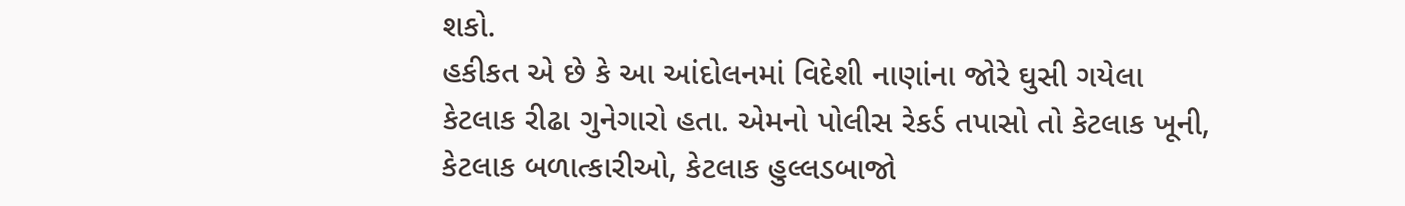શકો.
હકીકત એ છે કે આ આંદોલનમાં વિદેશી નાણાંના જોરે ઘુસી ગયેલા કેટલાક રીઢા ગુનેગારો હતા. એમનો પોલીસ રેકર્ડ તપાસો તો કેટલાક ખૂની, કેટલાક બળાત્કારીઓ, કેટલાક હુલ્લડબાજો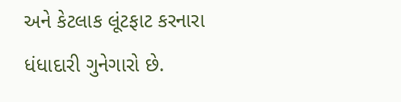અને કેટલાક લૂંટફાટ કરનારા ધંધાદારી ગુનેગારો છે.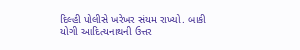દિલ્હી પોલીસે ખરેખર સંયમ રાખ્યો. બાકી યોગી આદિત્યનાથની ઉત્તર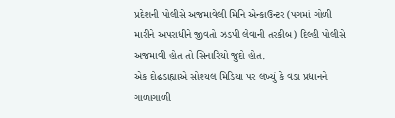પ્રદેશની પોલીસે અજમાવેલી મિનિ એન્કાઉન્ટર (પગમાં ગોળી મારીને અપરાધીને જીવતો ઝડપી લેવાની તરકીબ) દિલ્હી પોલીસે અજમાવી હોત તો સિનારિયો જુદો હોત.
એક દોઢડાહ્યાએ સોશ્યલ મિડિયા પર લખ્યું કે વડા પ્રધાનને ગાળાગાળી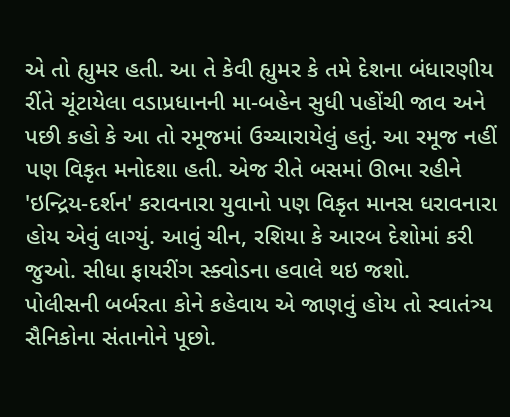એ તો હ્યુમર હતી. આ તે કેવી હ્યુમર કે તમે દેશના બંધારણીય રીંતે ચૂંટાયેલા વડાપ્રધાનની મા-બહેન સુધી પહોંચી જાવ અને પછી કહો કે આ તો રમૂજમાં ઉચ્ચારાયેલું હતું. આ રમૂજ નહીં પણ વિકૃત મનોદશા હતી. એજ રીતે બસમાં ઊભા રહીને 'ઇન્દ્રિય-દર્શન' કરાવનારા યુવાનો પણ વિકૃત માનસ ધરાવનારા હોય એવું લાગ્યું. આવું ચીન, રશિયા કે આરબ દેશોમાં કરી જુઓ. સીધા ફાયરીંગ સ્ક્વોડના હવાલે થઇ જશો.
પોલીસની બર્બરતા કોને કહેવાય એ જાણવું હોય તો સ્વાતંત્ર્ય સૈનિકોના સંતાનોને પૂછો.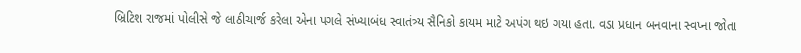બ્રિટિશ રાજમાં પોલીસે જે લાઠીચાર્જ કરેલા એના પગલે સંખ્યાબંધ સ્વાતંત્ર્ય સૈનિકો કાયમ માટે અપંગ થઇ ગયા હતા. વડા પ્રધાન બનવાના સ્વપ્ના જોતા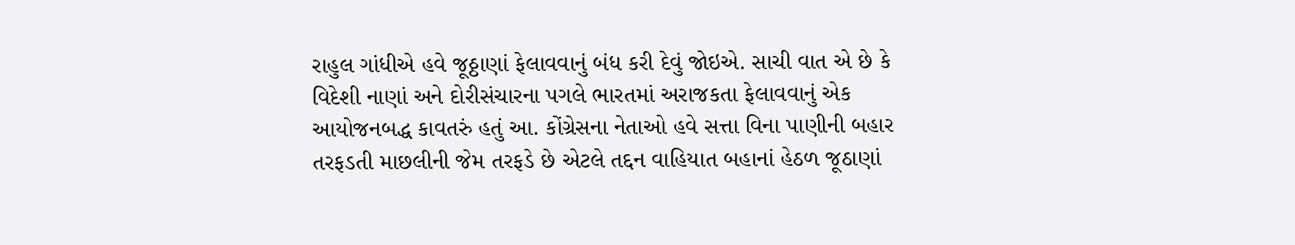રાહુલ ગાંધીએ હવે જૂઠ્ઠાણાં ફેલાવવાનું બંધ કરી દેવું જોઇએ. સાચી વાત એ છે કે વિદેશી નાણાં અને દોરીસંચારના પગલે ભારતમાં અરાજકતા ફેલાવવાનું એક આયોજનબદ્ધ કાવતરું હતું આ. કોંગ્રેસના નેતાઓ હવે સત્તા વિના પાણીની બહાર તરફડતી માછલીની જેમ તરફડે છે એટલે તદ્દન વાહિયાત બહાનાં હેઠળ જૂઠાણાં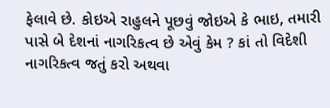ફેલાવે છે. કોઇએ રાહુલને પૂછવું જોઇએ કે ભાઇ, તમારી પાસે બે દેશનાં નાગરિકત્વ છે એવું કેમ ? કાં તો વિદેશી નાગરિકત્વ જતું કરો અથવા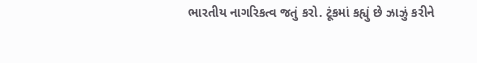ભારતીય નાગરિકત્વ જતું કરો. ટૂંકમાં કહ્યું છે ઝાઝું કરીને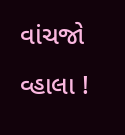વાંચજો વ્હાલા !